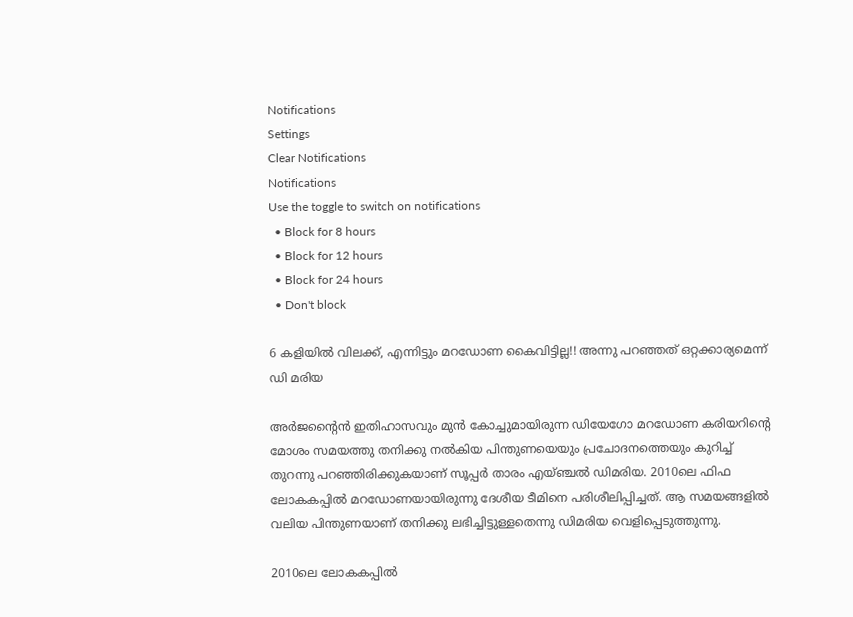Notifications
Settings
Clear Notifications
Notifications
Use the toggle to switch on notifications
  • Block for 8 hours
  • Block for 12 hours
  • Block for 24 hours
  • Don't block

6 കളിയില്‍ വിലക്ക്, എന്നിട്ടും മറഡോണ കൈവിട്ടില്ല!! അന്നു പറഞ്ഞത് ഒറ്റക്കാര്യമെന്ന് ഡി മരിയ

അര്‍ജന്റൈന്‍ ഇതിഹാസവും മുന്‍ കോച്ചുമായിരുന്ന ഡിയേഗോ മറഡോണ കരിയറിന്റെ മോശം സമയത്തു തനിക്കു നല്‍കിയ പിന്തുണയെയും പ്രചോദനത്തെയും കുറിച്ച് തുറന്നു പറഞ്ഞിരിക്കുകയാണ് സൂപ്പര്‍ താരം എയ്ഞ്ചല്‍ ഡിമരിയ. 2010ലെ ഫിഫ ലോകകപ്പില്‍ മറഡോണയായിരുന്നു ദേശീയ ടീമിനെ പരിശീലിപ്പിച്ചത്. ആ സമയങ്ങളില്‍ വലിയ പിന്തുണയാണ് തനിക്കു ലഭിച്ചിട്ടുള്ളതെന്നു ഡിമരിയ വെളിപ്പെടുത്തുന്നു.

2010ലെ ലോകകപ്പില്‍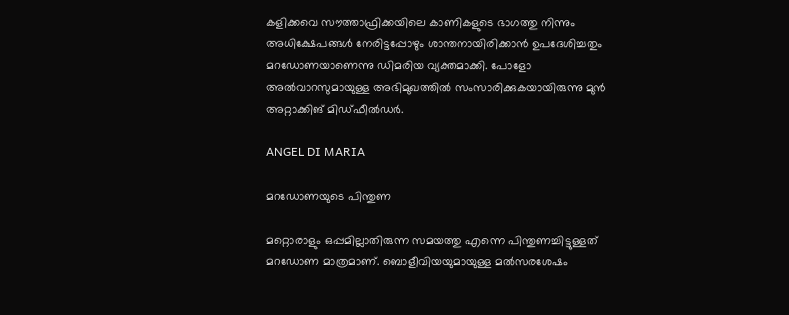കളിക്കവെ സൗത്താഫ്രിക്കയിലെ കാണികളുടെ ഭാഗത്തു നിന്നും അധിക്ഷേപങ്ങള്‍ നേരിട്ടപ്പോഴും ശാന്തനായിരിക്കാന്‍ ഉപദേശിച്ചതും മറഡോണയാണെന്നു ഡിമരിയ വ്യക്തമാക്കി. പോളോ അല്‍വാറസുമായുള്ള അഭിമുഖത്തില്‍ സംസാരിക്കുകയായിരുന്നു മുന്‍ അറ്റാക്കിങ് മിഡ്ഫീല്‍ഡര്‍.

ANGEL DI MARIA

മറഡോണയുടെ പിന്തുണ

മറ്റൊരാളും ഒപ്പമില്ലാതിരുന്ന സമയത്തു എന്നെ പിന്തുണച്ചിട്ടുള്ളത് മറഡോണ മാത്രമാണ്. ബൊളീവിയയുമായുള്ള മല്‍സരശേഷം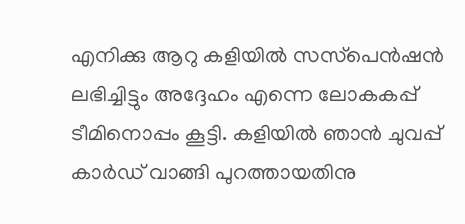എനിക്കു ആറു കളിയില്‍ സസ്‌പെന്‍ഷന്‍ ലഭിച്ചിട്ടും അദ്ദേഹം എന്നെ ലോകകപ്പ് ടീമിനൊപ്പം കൂട്ടി. കളിയില്‍ ഞാന്‍ ചുവപ്പ് കാര്‍ഡ് വാങ്ങി പുറത്തായതിനു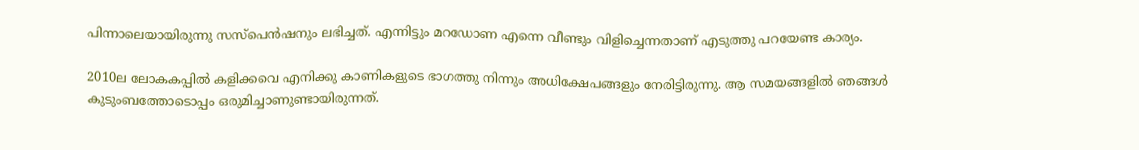പിന്നാലെയായിരുന്നു സസ്‌പെന്‍ഷനും ലഭിച്ചത്. എന്നിട്ടും മറഡോണ എന്നെ വീണ്ടും വിളിച്ചെന്നതാണ് എടുത്തു പറയേണ്ട കാര്യം.

2010ല ലോകകപ്പില്‍ കളിക്കവെ എനിക്കു കാണികളുടെ ഭാഗത്തു നിന്നും അധിക്ഷേപങ്ങളും നേരിട്ടിരുന്നു. ആ സമയങ്ങളില്‍ ഞങ്ങള്‍ കുടുംബത്തോടൊപ്പം ഒരുമിച്ചാണുണ്ടായിരുന്നത്.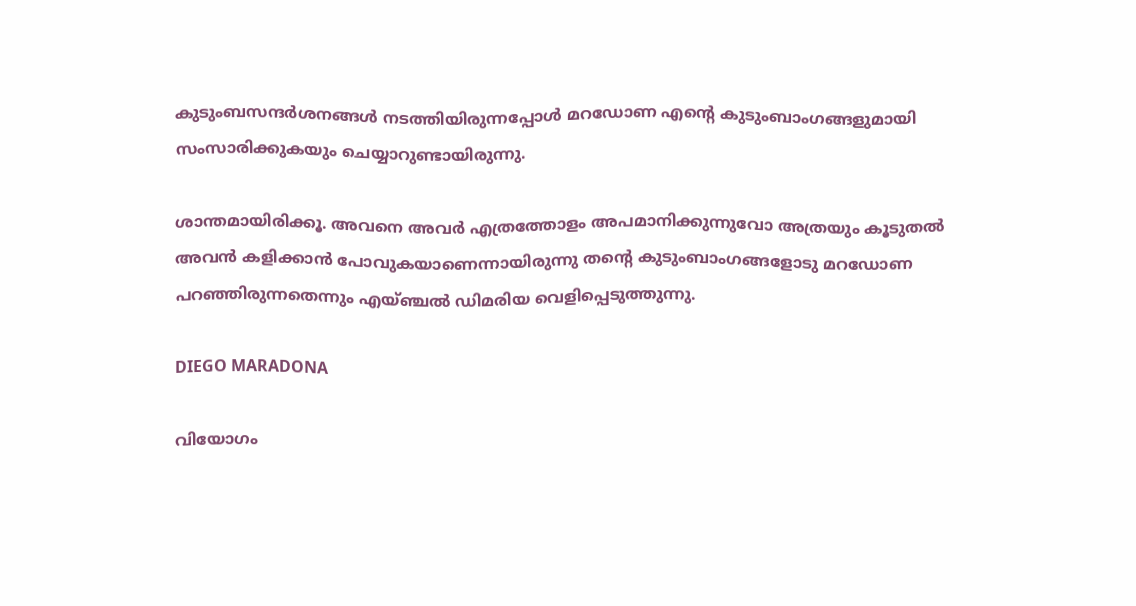കുടുംബസന്ദര്‍ശനങ്ങള്‍ നടത്തിയിരുന്നപ്പോള്‍ മറഡോണ എന്റെ കുടുംബാംഗങ്ങളുമായി സംസാരിക്കുകയും ചെയ്യാറുണ്ടായിരുന്നു.

ശാന്തമായിരിക്കൂ. അവനെ അവര്‍ എത്രത്തോളം അപമാനിക്കുന്നുവോ അത്രയും കൂടുതല്‍ അവന്‍ കളിക്കാന്‍ പോവുകയാണെന്നായിരുന്നു തന്റെ കുടുംബാംഗങ്ങളോടു മറഡോണ പറഞ്ഞിരുന്നതെന്നും എയ്ഞ്ചല്‍ ഡിമരിയ വെളിപ്പെടുത്തുന്നു.

DIEGO MARADONA

വിയോഗം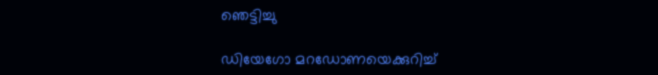ഞെട്ടിച്ചു

ഡിയേഗോ മറഡോണയെക്കുറിച്ച്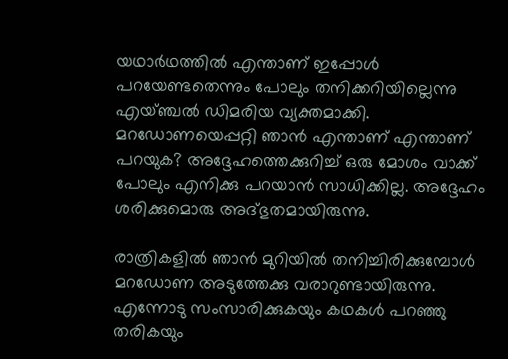യഥാര്‍ഥത്തില്‍ എന്താണ് ഇപ്പോള്‍ പറയേണ്ടതെന്നും പോലും തനിക്കറിയില്ലെന്നു എയ്ഞ്ചല്‍ ഡിമരിയ വ്യക്തമാക്കി. മറഡോണയെപ്പറ്റി ഞാന്‍ എന്താണ് എന്താണ് പറയുക? അദ്ദേഹത്തെക്കുറിച്ച് ഒരു മോശം വാക്ക് പോലും എനിക്കു പറയാന്‍ സാധിക്കില്ല. അദ്ദേഹം ശരിക്കുമൊരു അദ്ഭുതമായിരുന്നു.

രാത്രികളില്‍ ഞാന്‍ മുറിയില്‍ തനിച്ചിരിക്കുമ്പോള്‍ മറഡോണ അടുത്തേക്കു വരാറുണ്ടായിരുന്നു. എന്നോടു സംസാരിക്കുകയും കഥകള്‍ പറഞ്ഞു തരികയും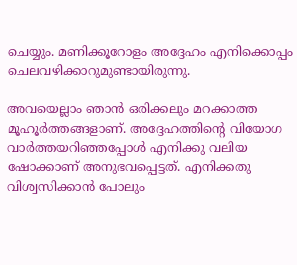ചെയ്യും. മണിക്കൂറോളം അദ്ദേഹം എനിക്കൊപ്പം ചെലവഴിക്കാറുമുണ്ടായിരുന്നു.

അവയെല്ലാം ഞാന്‍ ഒരിക്കലും മറക്കാത്ത മൂഹൂര്‍ത്തങ്ങളാണ്. അദ്ദേഹത്തിന്റെ വിയോഗ വാര്‍ത്തയറിഞ്ഞപ്പോള്‍ എനിക്കു വലിയ ഷോക്കാണ് അനുഭവപ്പെട്ടത്. എനിക്കതു വിശ്വസിക്കാന്‍ പോലും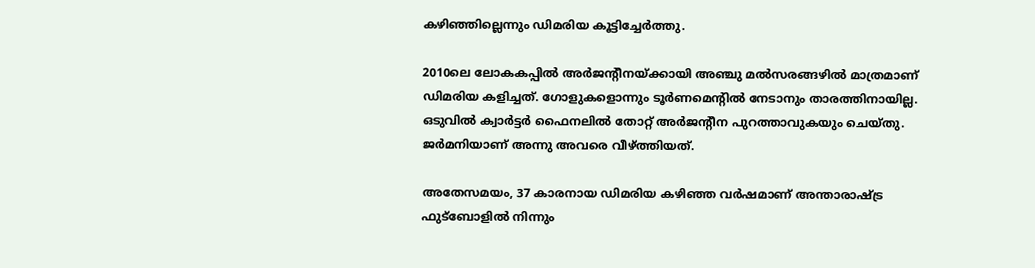കഴിഞ്ഞില്ലെന്നും ഡിമരിയ കൂട്ടിച്ചേര്‍ത്തു.

2010ലെ ലോകകപ്പില്‍ അര്‍ജന്റീനയ്ക്കായി അഞ്ചു മല്‍സരങ്ങഴില്‍ മാത്രമാണ് ഡിമരിയ കളിച്ചത്. ഗോളുകളൊന്നും ടൂര്‍ണമെന്റില്‍ നേടാനും താരത്തിനായില്ല. ഒടുവില്‍ ക്വാര്‍ട്ടര്‍ ഫൈനലില്‍ തോറ്റ് അര്‍ജന്റീന പുറത്താവുകയും ചെയ്തു. ജര്‍മനിയാണ് അന്നു അവരെ വീഴ്ത്തിയത്.

അതേസമയം, 37 കാരനായ ഡിമരിയ കഴിഞ്ഞ വര്‍ഷമാണ് അന്താരാഷ്ട്ര ഫുട്‌ബോളില്‍ നിന്നും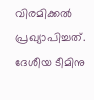വിരമിക്കല്‍ പ്രഖ്യാപിച്ചത്. ദേശീയ ടീമിനു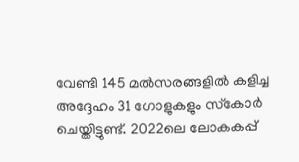വേണ്ടി 145 മല്‍സരങ്ങളില്‍ കളിച്ച അദ്ദേഹം 31 ഗോളുകളും സ്‌കോര്‍ ചെയ്തിട്ടുണ്ട്. 2022ലെ ലോകകപ്പ്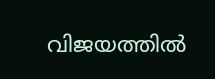വിജയത്തില്‍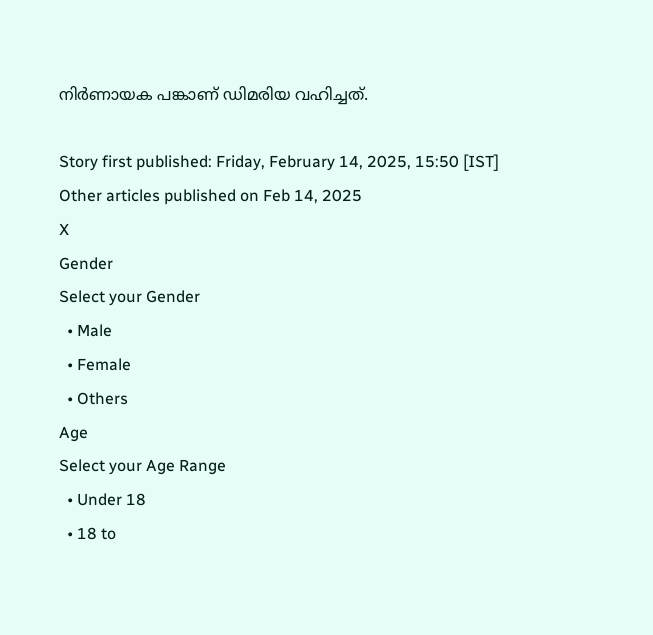നിര്‍ണായക പങ്കാണ് ഡിമരിയ വഹിച്ചത്.

Story first published: Friday, February 14, 2025, 15:50 [IST]
Other articles published on Feb 14, 2025
X
Gender
Select your Gender
  • Male
  • Female
  • Others
Age
Select your Age Range
  • Under 18
  • 18 to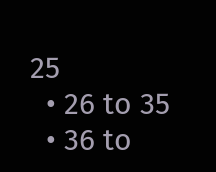25
  • 26 to 35
  • 36 to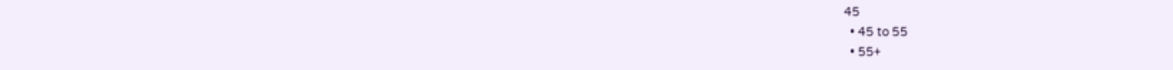45
  • 45 to 55
  • 55+